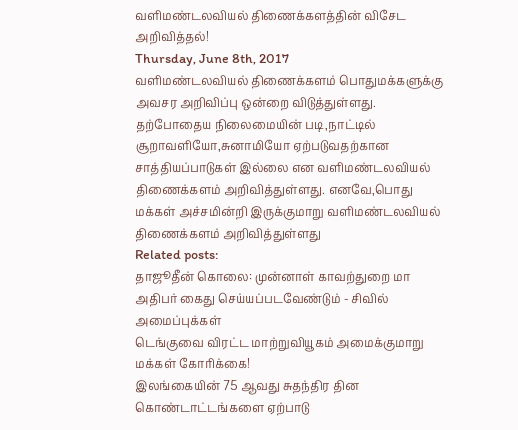வளிமண்டலவியல் திணைக்களத்தின் விசேட அறிவித்தல்!
Thursday, June 8th, 2017
வளிமண்டலவியல் திணைக்களம் பொதுமக்களுக்கு அவசர அறிவிப்பு ஒன்றை விடுத்துள்ளது.
தற்போதைய நிலைமையின் படி,நாட்டில் சூறாவளியோ,சுனாமியோ ஏற்படுவதற்கான சாத்தியப்பாடுகள் இல்லை என வளிமண்டலவியல் திணைக்களம் அறிவித்துள்ளது. எனவே,பொது மக்கள் அச்சமின்றி இருக்குமாறு வளிமண்டலவியல் திணைக்களம் அறிவித்துள்ளது
Related posts:
தாஜூதீன் கொலை: முன்னாள் காவற்துறை மா அதிபர் கைது செய்யப்படவேண்டும் - சிவில் அமைப்புக்கள்
டெங்குவை விரட்ட மாற்றுவியூகம் அமைக்குமாறு மக்கள் கோரிக்கை!
இலங்கையின் 75 ஆவது சுதந்திர தின கொண்டாட்டங்களை ஏற்பாடு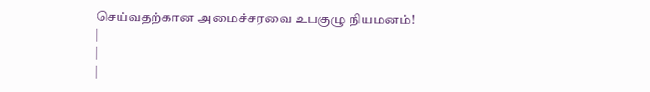செய்வதற்கான அமைச்சரவை உபகுழு நியமனம்!
|
|
|